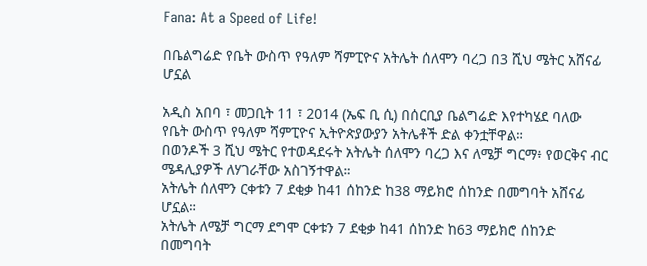Fana: At a Speed of Life!

በቤልግሬድ የቤት ውስጥ የዓለም ሻምፒዮና አትሌት ሰለሞን ባረጋ በ3 ሺህ ሜትር አሸናፊ ሆኗል

አዲስ አበባ ፣ መጋቢት 11 ፣ 2014 (ኤፍ ቢ ሲ) በሰርቢያ ቤልግሬድ እየተካሄደ ባለው የቤት ውስጥ የዓለም ሻምፒዮና ኢትዮጵያውያን አትሌቶች ድል ቀንቷቸዋል።
በወንዶች 3 ሺህ ሜትር የተወዳደሩት አትሌት ሰለሞን ባረጋ እና ለሜቻ ግርማ፥ የወርቅና ብር ሜዳሊያዎች ለሃገራቸው አስገኝተዋል።
አትሌት ሰለሞን ርቀቱን 7 ደቂቃ ከ41 ሰከንድ ከ38 ማይክሮ ሰከንድ በመግባት አሸናፊ ሆኗል።
አትሌት ለሜቻ ግርማ ደግሞ ርቀቱን 7 ደቂቃ ከ41 ሰከንድ ከ63 ማይክሮ ሰከንድ በመግባት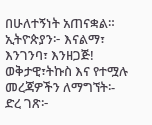በሁለተኝነት አጠናቋል።
ኢትዮጵያን፦ እናልማ፣ እንገንባ፣ እንዘጋጅ!
ወቅታዊ፣ትኩስ እና የተሟሉ መረጃዎችን ለማግኘት፡-
ድረ ገጽ፦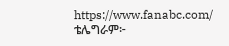https://www.fanabc.com/
ቴሌግራም፦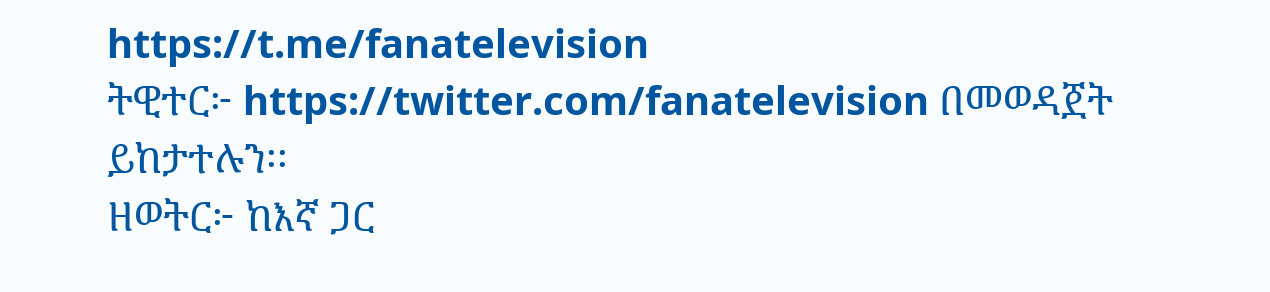https://t.me/fanatelevision
ትዊተር፦ https://twitter.com/fanatelevision በመወዳጀት ይከታተሉን፡፡
ዘወትር፦ ከእኛ ጋር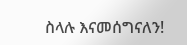ስላሉ እናመሰግናለን!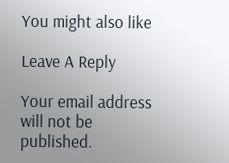You might also like

Leave A Reply

Your email address will not be published.